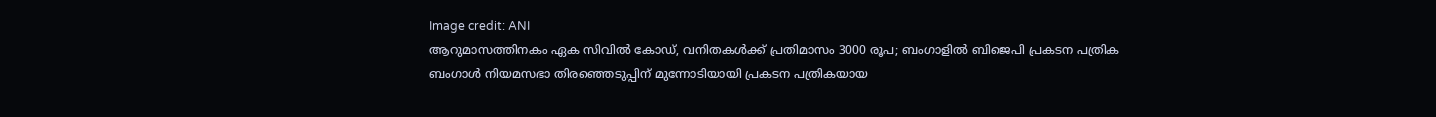Image credit: ANI
ആറുമാസത്തിനകം ഏക സിവിൽ കോഡ്, വനിതകൾക്ക് പ്രതിമാസം 3000 രൂപ; ബംഗാളിൽ ബിജെപി പ്രകടന പത്രിക
ബംഗാൾ നിയമസഭാ തിരഞ്ഞെടുപ്പിന് മുന്നോടിയായി പ്രകടന പത്രികയായ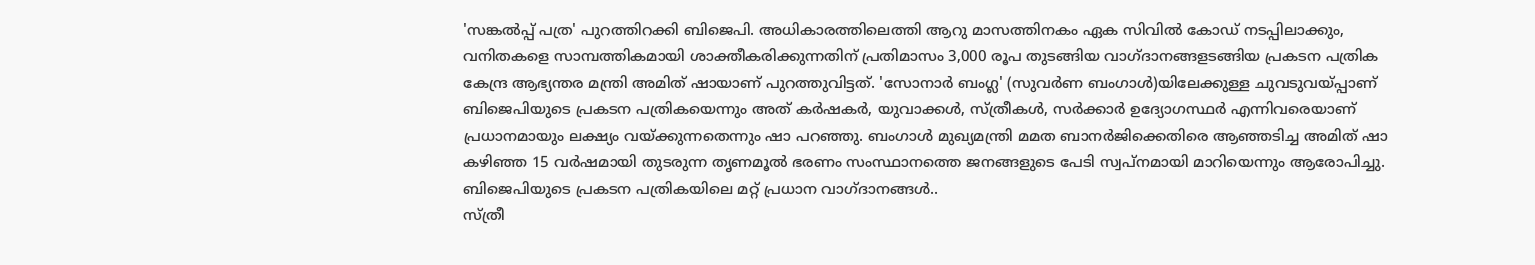'സങ്കൽപ്പ് പത്ര' പുറത്തിറക്കി ബിജെപി. അധികാരത്തിലെത്തി ആറു മാസത്തിനകം ഏക സിവിൽ കോഡ് നടപ്പിലാക്കും, വനിതകളെ സാമ്പത്തികമായി ശാക്തീകരിക്കുന്നതിന് പ്രതിമാസം 3,000 രൂപ തുടങ്ങിയ വാഗ്ദാനങ്ങളടങ്ങിയ പ്രകടന പത്രിക കേന്ദ്ര ആഭ്യന്തര മന്ത്രി അമിത് ഷായാണ് പുറത്തുവിട്ടത്. 'സോനാർ ബംഗ്ല' (സുവർണ ബംഗാൾ)യിലേക്കുള്ള ചുവടുവയ്പ്പാണ് ബിജെപിയുടെ പ്രകടന പത്രികയെന്നും അത് കർഷകർ, യുവാക്കൾ, സ്ത്രീകൾ, സർക്കാർ ഉദ്യോഗസ്ഥർ എന്നിവരെയാണ് പ്രധാനമായും ലക്ഷ്യം വയ്ക്കുന്നതെന്നും ഷാ പറഞ്ഞു. ബംഗാൾ മുഖ്യമന്ത്രി മമത ബാനർജിക്കെതിരെ ആഞ്ഞടിച്ച അമിത് ഷാ കഴിഞ്ഞ 15 വർഷമായി തുടരുന്ന തൃണമൂൽ ഭരണം സംസ്ഥാനത്തെ ജനങ്ങളുടെ പേടി സ്വപ്നമായി മാറിയെന്നും ആരോപിച്ചു. ബിജെപിയുടെ പ്രകടന പത്രികയിലെ മറ്റ് പ്രധാന വാഗ്ദാനങ്ങൾ..
സ്ത്രീ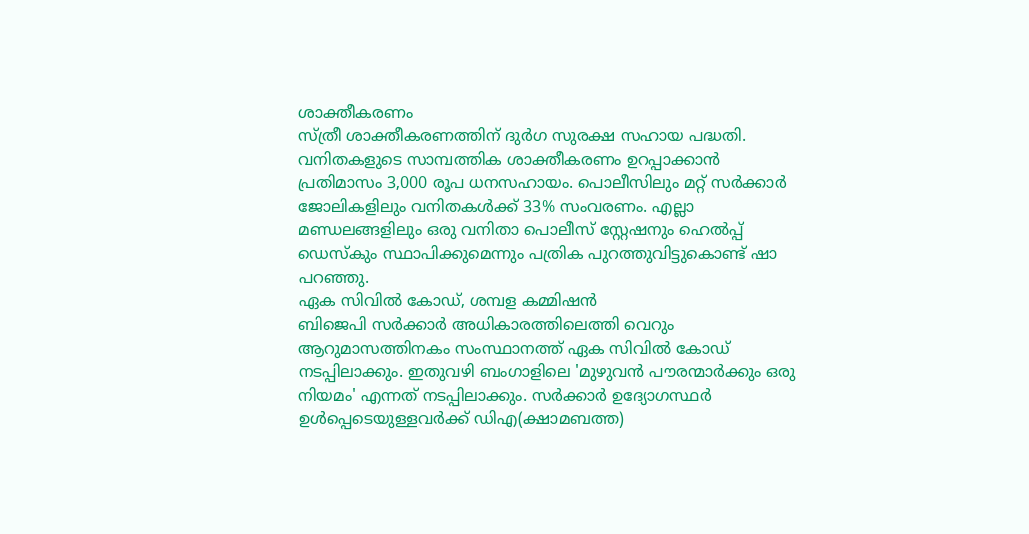ശാക്തീകരണം
സ്ത്രീ ശാക്തീകരണത്തിന് ദുർഗ സുരക്ഷ സഹായ പദ്ധതി. വനിതകളുടെ സാമ്പത്തിക ശാക്തീകരണം ഉറപ്പാക്കാൻ പ്രതിമാസം 3,000 രൂപ ധനസഹായം. പൊലീസിലും മറ്റ് സർക്കാർ ജോലികളിലും വനിതകൾക്ക് 33% സംവരണം. എല്ലാ മണ്ഡലങ്ങളിലും ഒരു വനിതാ പൊലീസ് സ്റ്റേഷനും ഹെൽപ്പ് ഡെസ്കും സ്ഥാപിക്കുമെന്നും പത്രിക പുറത്തുവിട്ടുകൊണ്ട് ഷാ പറഞ്ഞു.
ഏക സിവിൽ കോഡ്, ശമ്പള കമ്മിഷൻ
ബിജെപി സർക്കാർ അധികാരത്തിലെത്തി വെറും ആറുമാസത്തിനകം സംസ്ഥാനത്ത് ഏക സിവിൽ കോഡ് നടപ്പിലാക്കും. ഇതുവഴി ബംഗാളിലെ 'മുഴുവൻ പൗരന്മാർക്കും ഒരു നിയമം' എന്നത് നടപ്പിലാക്കും. സർക്കാർ ഉദ്യോഗസ്ഥർ ഉൾപ്പെടെയുള്ളവർക്ക് ഡിഎ(ക്ഷാമബത്ത)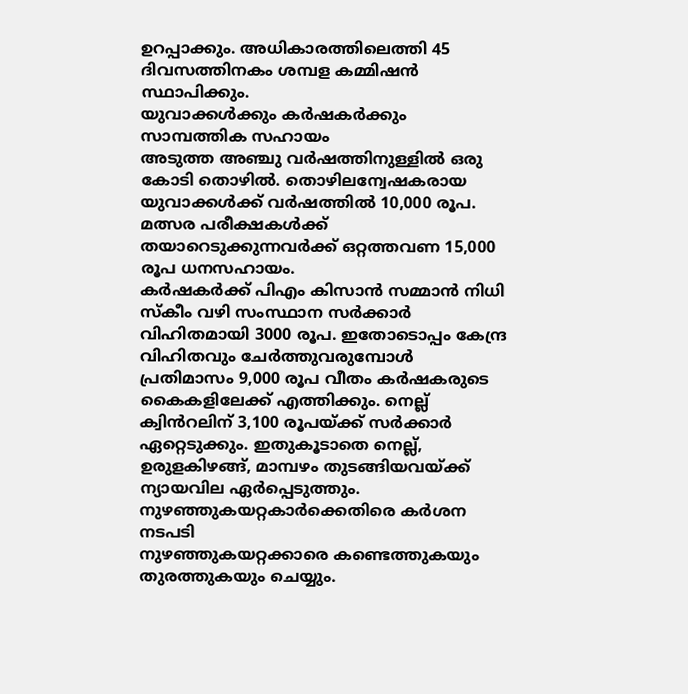ഉറപ്പാക്കും. അധികാരത്തിലെത്തി 45 ദിവസത്തിനകം ശമ്പള കമ്മിഷൻ സ്ഥാപിക്കും.
യുവാക്കൾക്കും കർഷകർക്കും സാമ്പത്തിക സഹായം
അടുത്ത അഞ്ചു വർഷത്തിനുള്ളിൽ ഒരു കോടി തൊഴിൽ. തൊഴിലന്വേഷകരായ യുവാക്കൾക്ക് വർഷത്തിൽ 10,000 രൂപ. മത്സര പരീക്ഷകൾക്ക് തയാറെടുക്കുന്നവർക്ക് ഒറ്റത്തവണ 15,000 രൂപ ധനസഹായം.
കർഷകർക്ക് പിഎം കിസാൻ സമ്മാൻ നിധി സ്കീം വഴി സംസ്ഥാന സർക്കാർ വിഹിതമായി 3000 രൂപ. ഇതോടൊപ്പം കേന്ദ്ര വിഹിതവും ചേർത്തുവരുമ്പോൾ പ്രതിമാസം 9,000 രൂപ വീതം കർഷകരുടെ കൈകളിലേക്ക് എത്തിക്കും. നെല്ല് ക്വിൻറലിന് 3,100 രൂപയ്ക്ക് സർക്കാർ ഏറ്റെടുക്കും. ഇതുകൂടാതെ നെല്ല്, ഉരുളകിഴങ്ങ്, മാമ്പഴം തുടങ്ങിയവയ്ക്ക് ന്യായവില ഏർപ്പെടുത്തും.
നുഴഞ്ഞുകയറ്റകാർക്കെതിരെ കർശന നടപടി
നുഴഞ്ഞുകയറ്റക്കാരെ കണ്ടെത്തുകയും തുരത്തുകയും ചെയ്യും.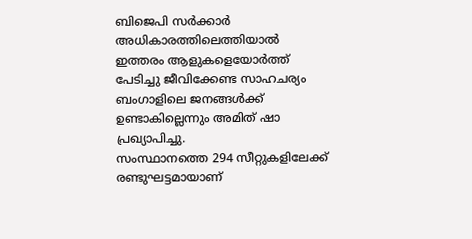ബിജെപി സർക്കാർ അധികാരത്തിലെത്തിയാൽ ഇത്തരം ആളുകളെയോർത്ത് പേടിച്ചു ജീവിക്കേണ്ട സാഹചര്യം ബംഗാളിലെ ജനങ്ങൾക്ക് ഉണ്ടാകില്ലെന്നും അമിത് ഷാ പ്രഖ്യാപിച്ചു.
സംസ്ഥാനത്തെ 294 സീറ്റുകളിലേക്ക് രണ്ടുഘട്ടമായാണ്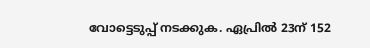വോട്ടെടുപ്പ് നടക്കുക. ഏപ്രിൽ 23ന് 152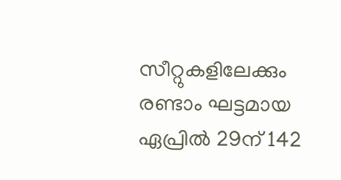സീറ്റുകളിലേക്കും രണ്ടാം ഘട്ടമായ ഏപ്രിൽ 29ന് 142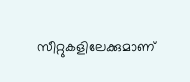സീറ്റുകളിലേക്കുമാണ്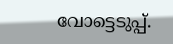വോട്ടെടുപ്പ്.